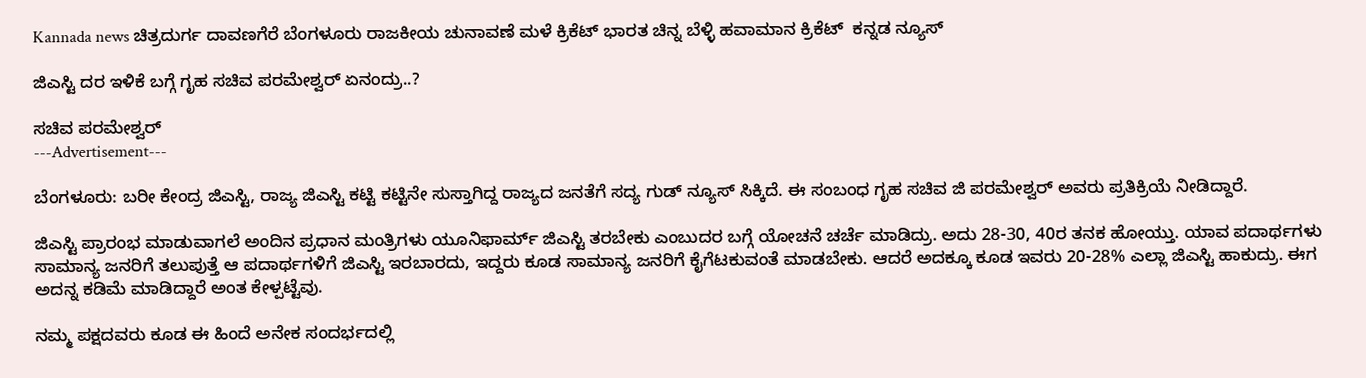Kannada news ಚಿತ್ರದುರ್ಗ ದಾವಣಗೆರೆ ಬೆಂಗಳೂರು ರಾಜಕೀಯ ಚುನಾವಣೆ ಮಳೆ ಕ್ರಿಕೆಟ್ ಭಾರತ ಚಿನ್ನ ಬೆಳ್ಳಿ ಹವಾಮಾನ ಕ್ರಿಕೆಟ್  ಕನ್ನಡ ನ್ಯೂಸ್

ಜಿಎಸ್ಟಿ ದರ ಇಳಿಕೆ ಬಗ್ಗೆ ಗೃಹ ಸಚಿವ ಪರಮೇಶ್ವರ್ ಏನಂದ್ರು..?

ಸಚಿವ ಪರಮೇಶ್ವರ್
---Advertisement---

ಬೆಂಗಳೂರು: ಬರೀ ಕೇಂದ್ರ ಜಿಎಸ್ಟಿ, ರಾಜ್ಯ ಜಿಎಸ್ಟಿ ಕಟ್ಟಿ ಕಟ್ಟಿನೇ ಸುಸ್ತಾಗಿದ್ದ ರಾಜ್ಯದ ಜನತೆಗೆ ಸದ್ಯ ಗುಡ್ ನ್ಯೂಸ್ ಸಿಕ್ಕಿದೆ. ಈ ಸಂಬಂಧ ಗೃಹ ಸಚಿವ ಜಿ ಪರಮೇಶ್ವರ್ ಅವರು ಪ್ರತಿಕ್ರಿಯೆ ನೀಡಿದ್ದಾರೆ.

ಜಿಎಸ್ಟಿ ಪ್ರಾರಂಭ ಮಾಡುವಾಗಲೆ ಅಂದಿನ ಪ್ರಧಾನ ಮಂತ್ರಿಗಳು ಯೂನಿಫಾರ್ಮ್ ಜಿಎಸ್ಟಿ ತರಬೇಕು ಎಂಬುದರ ಬಗ್ಗೆ ಯೋಚನೆ ಚರ್ಚೆ ಮಾಡಿದ್ರು. ಅದು 28-30, 40ರ ತನಕ ಹೋಯ್ತು. ಯಾವ ಪದಾರ್ಥಗಳು ಸಾಮಾನ್ಯ ಜನರಿಗೆ ತಲುಪುತ್ತೆ ಆ ಪದಾರ್ಥಗಳಿಗೆ ಜಿಎಸ್ಟಿ ಇರಬಾರದು, ಇದ್ದರು ಕೂಡ ಸಾಮಾನ್ಯ ಜನರಿಗೆ ಕೈಗೆಟಕುವಂತೆ ಮಾಡಬೇಕು. ಆದರೆ ಅದಕ್ಕೂ ಕೂಡ ಇವರು 20-28% ಎಲ್ಲಾ ಜಿಎಸ್ಟಿ ಹಾಕುದ್ರು. ಈಗ ಅದನ್ನ ಕಡಿಮೆ ಮಾಡಿದ್ದಾರೆ ಅಂತ ಕೇಳ್ಪಟ್ಟೆವು.

ನಮ್ಮ ಪಕ್ಷದವರು ಕೂಡ ಈ ಹಿಂದೆ ಅನೇಕ ಸಂದರ್ಭದಲ್ಲಿ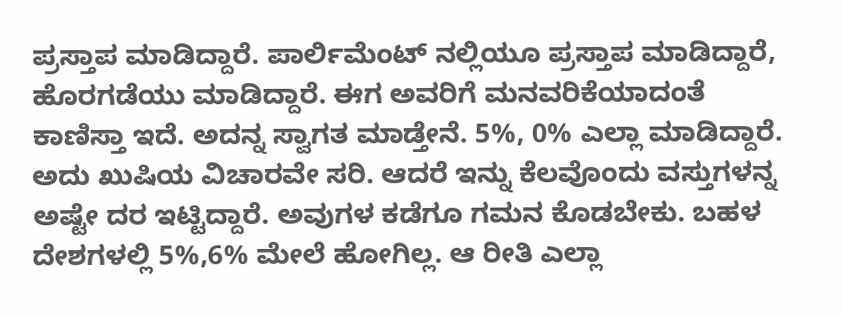ಪ್ರಸ್ತಾಪ ಮಾಡಿದ್ದಾರೆ. ಪಾರ್ಲಿಮೆಂಟ್ ನಲ್ಲಿಯೂ ಪ್ರಸ್ತಾಪ ಮಾಡಿದ್ದಾರೆ, ಹೊರಗಡೆಯು ಮಾಡಿದ್ದಾರೆ. ಈಗ ಅವರಿಗೆ ಮನವರಿಕೆಯಾದಂತೆ ಕಾಣಿಸ್ತಾ ಇದೆ. ಅದನ್ನ ಸ್ವಾಗತ ಮಾಡ್ತೇನೆ. 5%, 0% ಎಲ್ಲಾ ಮಾಡಿದ್ದಾರೆ. ಅದು ಖುಷಿಯ ವಿಚಾರವೇ ಸರಿ. ಆದರೆ ಇನ್ನು ಕೆಲವೊಂದು ವಸ್ತುಗಳನ್ನ ಅಷ್ಟೇ ದರ ಇಟ್ಟಿದ್ದಾರೆ. ಅವುಗಳ ಕಡೆಗೂ ಗಮನ ಕೊಡಬೇಕು. ಬಹಳ ದೇಶಗಳಲ್ಲಿ 5%,6% ಮೇಲೆ ಹೋಗಿಲ್ಲ. ಆ ರೀತಿ ಎಲ್ಲಾ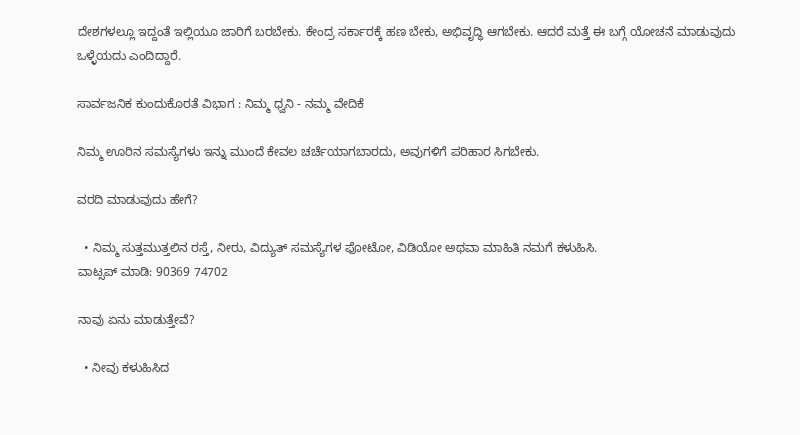ದೇಶಗಳಲ್ಲೂ ಇದ್ದಂತೆ ಇಲ್ಲಿಯೂ ಜಾರಿಗೆ ಬರಬೇಕು. ಕೇಂದ್ರ ಸರ್ಕಾರಕ್ಕೆ ಹಣ ಬೇಕು, ಅಭಿವೃದ್ಧಿ ಆಗಬೇಕು. ಆದರೆ ಮತ್ತೆ ಈ ಬಗ್ಗೆ ಯೋಚನೆ ಮಾಡುವುದು ಒಳ್ಳೆಯದು ಎಂದಿದ್ದಾರೆ.

ಸಾರ್ವಜನಿಕ ಕುಂದುಕೊರತೆ ವಿಭಾಗ : ನಿಮ್ಮ ಧ್ವನಿ - ನಮ್ಮ ವೇದಿಕೆ

ನಿಮ್ಮ ಊರಿನ ಸಮಸ್ಯೆಗಳು ಇನ್ನು ಮುಂದೆ ಕೇವಲ ಚರ್ಚೆಯಾಗಬಾರದು, ಅವುಗಳಿಗೆ ಪರಿಹಾರ ಸಿಗಬೇಕು.

ವರದಿ ಮಾಡುವುದು ಹೇಗೆ?

  • ನಿಮ್ಮ ಸುತ್ತಮುತ್ತಲಿನ ರಸ್ತೆ, ನೀರು, ವಿದ್ಯುತ್ ಸಮಸ್ಯೆಗಳ ಫೋಟೋ, ವಿಡಿಯೋ ಅಥವಾ ಮಾಹಿತಿ ನಮಗೆ ಕಳುಹಿಸಿ.
ವಾಟ್ಸಪ್ ಮಾಡಿ: 90369 74702

ನಾವು ಏನು ಮಾಡುತ್ತೇವೆ?

  • ನೀವು ಕಳುಹಿಸಿದ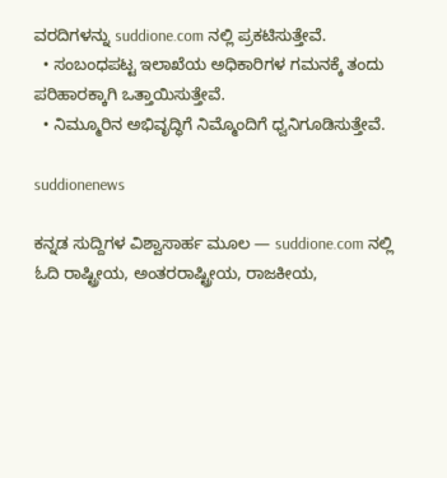ವರದಿಗಳನ್ನು suddione.com ನಲ್ಲಿ ಪ್ರಕಟಿಸುತ್ತೇವೆ.
  • ಸಂಬಂಧಪಟ್ಟ ಇಲಾಖೆಯ ಅಧಿಕಾರಿಗಳ ಗಮನಕ್ಕೆ ತಂದು ಪರಿಹಾರಕ್ಕಾಗಿ ಒತ್ತಾಯಿಸುತ್ತೇವೆ.
  • ನಿಮ್ಮೂರಿನ ಅಭಿವೃದ್ಧಿಗೆ ನಿಮ್ಮೊಂದಿಗೆ ಧ್ವನಿಗೂಡಿಸುತ್ತೇವೆ.

suddionenews

ಕನ್ನಡ ಸುದ್ದಿಗಳ ವಿಶ್ವಾಸಾರ್ಹ ಮೂಲ — suddione.com ನಲ್ಲಿ ಓದಿ ರಾಷ್ಟ್ರೀಯ, ಅಂತರರಾಷ್ಟ್ರೀಯ, ರಾಜಕೀಯ,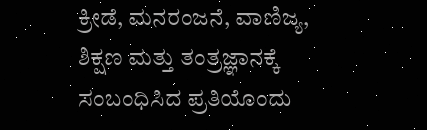ಕ್ರೀಡೆ, ಮನರಂಜನೆ, ವಾಣಿಜ್ಯ, ಶಿಕ್ಷಣ ಮತ್ತು ತಂತ್ರಜ್ಞಾನಕ್ಕೆ ಸಂಬಂಧಿಸಿದ ಪ್ರತಿಯೊಂದು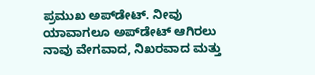ಪ್ರಮುಖ ಅಪ್‌ಡೇಟ್. ನೀವು ಯಾವಾಗಲೂ ಅಪ್‌ಡೇಟ್ ಆಗಿರಲು ನಾವು ವೇಗವಾದ, ನಿಖರವಾದ ಮತ್ತು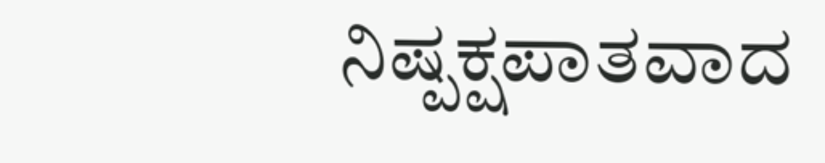ನಿಷ್ಪಕ್ಷಪಾತವಾದ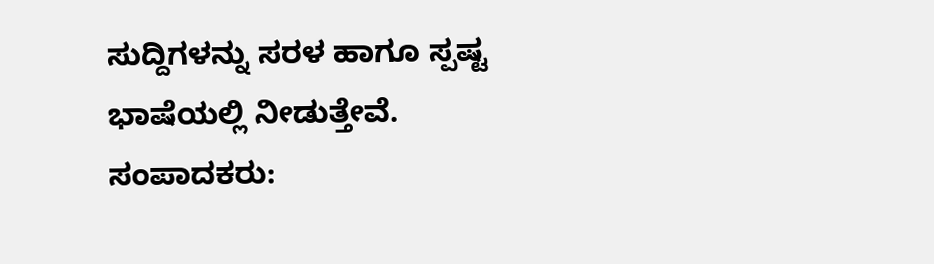ಸುದ್ದಿಗಳನ್ನು ಸರಳ ಹಾಗೂ ಸ್ಪಷ್ಟ ಭಾಷೆಯಲ್ಲಿ ನೀಡುತ್ತೇವೆ. ಸಂಪಾದಕರು: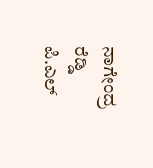ನಾಗೇಂದ್ರ ರೆಡ್ಡಿ ಪಿ.ಎಲ್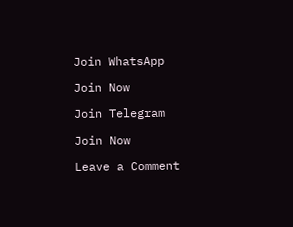Join WhatsApp

Join Now

Join Telegram

Join Now

Leave a Comment